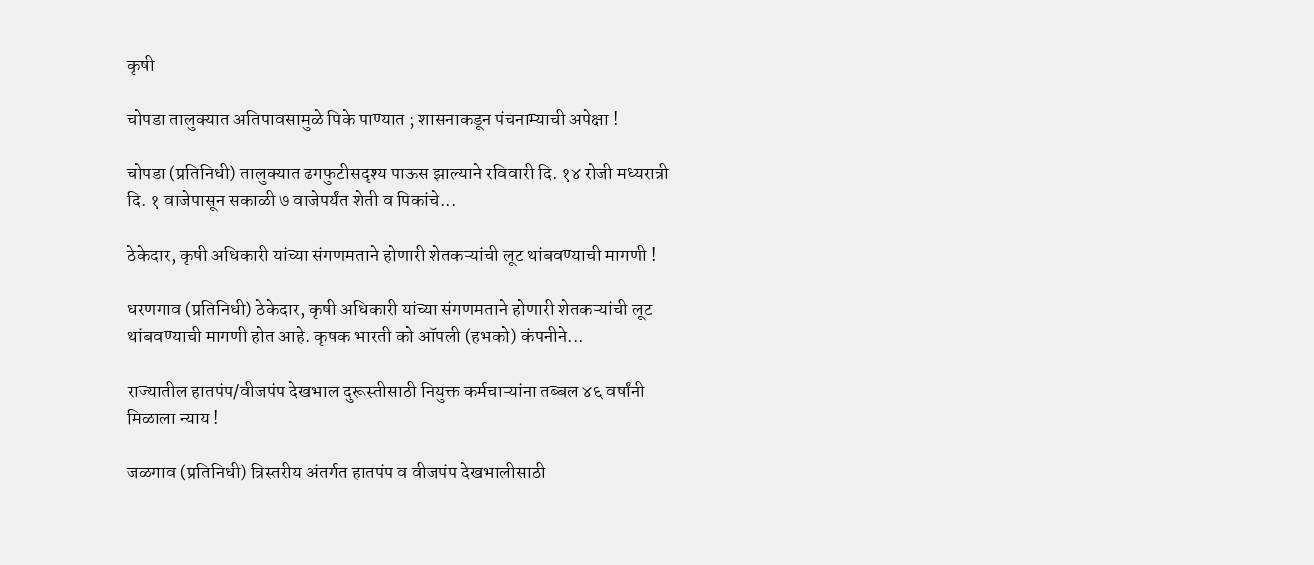कृषी

चोपडा तालुक्यात अतिपावसामुळे पिके पाण्यात ; शासनाकडून पंचनाम्याची अपेक्षा !

चोपडा (प्रतिनिधी) तालुक्यात ढगफुटीसदृश्य पाऊस झाल्याने रविवारी दि. १४ रोजी मध्यरात्री दि. १ वाजेपासून सकाळी ७ वाजेपर्यंत शेती व पिकांचे...

ठेकेदार, कृषी अधिकारी यांच्या संगणमताने होणारी शेतकऱ्यांची लूट थांबवण्याची मागणी !

धरणगाव (प्रतिनिधी) ठेकेदार, कृषी अधिकारी यांच्या संगणमताने होणारी शेतकऱ्यांची लूट थांबवण्याची मागणी होत आहे. कृषक भारती को ऑपली (हभको) कंपनीने...

राज्यातील हातपंप/वीजपंप देखभाल दुरूस्तीसाठी नियुक्त कर्मचाऱ्यांना तब्बल ४६ वर्षांनी मिळाला न्याय !

जळगाव (प्रतिनिधी) त्रिस्तरीय अंतर्गत हातपंप व वीजपंप देखभालीसाठी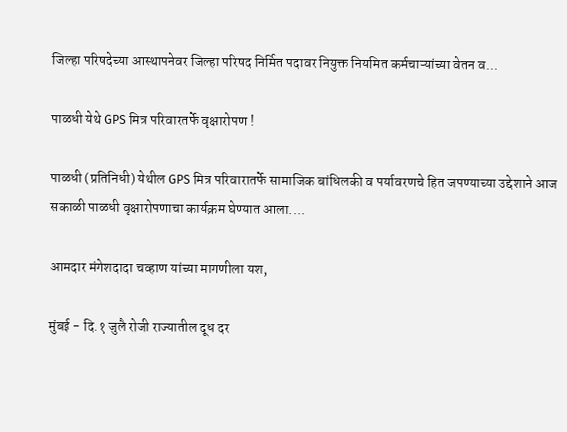जिल्हा परिषदेच्या आस्थापनेवर जिल्हा परिषद निर्मित पदावर नियुक्त नियमित कर्मचाऱ्यांच्या वेतन व...

पाळधी येथे GPS मित्र परिवारतर्फे वृक्षारोपण !

पाळधी (प्रतिनिधी) येथील GPS मित्र परिवारातर्फे सामाजिक बांधिलकी व पर्यावरणचे हित जपण्याच्या उद्देशाने आज सकाळी पाळधी वृक्षारोपणाचा कार्यक्रम घेण्यात आला....

आमदार मंगेशदादा चव्हाण यांच्या मागणीला यश,

मुंबई - दि.१ जुलै रोजी राज्यातील दूध दर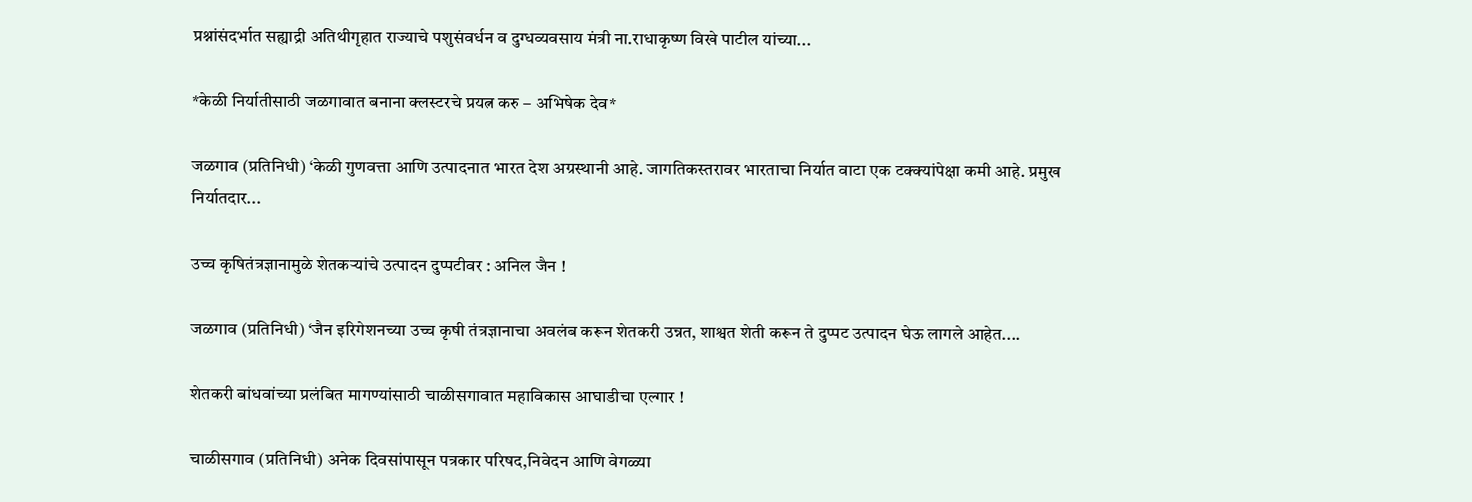प्रश्नांसंदर्भात सह्याद्री अतिथीगृहात राज्याचे पशुसंवर्धन व दुग्धव्यवसाय मंत्री ना.राधाकृष्ण विखे पाटील यांच्या...

*केळी निर्यातीसाठी जळगावात बनाना क्लस्टरचे प्रयत्न करु – अभिषेक देव*

जळगाव (प्रतिनिधी) ‘केळी गुणवत्ता आणि उत्पादनात भारत देश अग्रस्थानी आहे. जागतिकस्तरावर भारताचा निर्यात वाटा एक टक्क्यांपेक्षा कमी आहे. प्रमुख निर्यातदार...

उच्च कृषितंत्रज्ञानामुळे शेतकऱ्यांचे उत्पादन दुप्पटीवर : अनिल जैन !

जळगाव (प्रतिनिधी) ‘जैन इरिगेशनच्या उच्च कृषी तंत्रज्ञानाचा अवलंब करून शेतकरी उन्नत, शाश्वत शेती करून ते दुप्पट उत्पादन घेऊ लागले आहेत....

शेतकरी बांधवांच्या प्रलंबित मागण्यांसाठी चाळीसगावात महाविकास आघाडीचा एल्गार !

चाळीसगाव (प्रतिनिधी) अनेक दिवसांपासून पत्रकार परिषद,निवेदन आणि वेगळ्या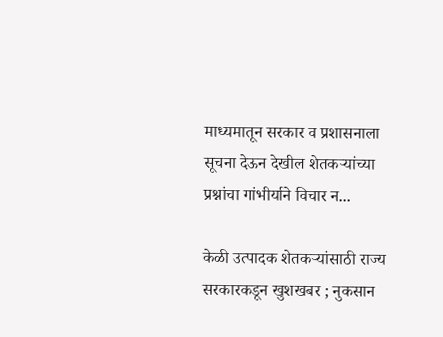माध्यमातून सरकार व प्रशासनाला सूचना देऊन देखील शेतकऱ्यांच्या प्रश्नांचा गांभीर्याने विचार न...

केळी उत्पादक शेतकऱ्यांसाठी राज्य सरकारकडून खुशखबर ; नुकसान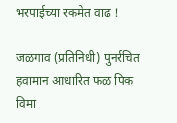भरपाईच्या रकमेत वाढ !

जळगाव (प्रतिनिधी) पुनर्रचित हवामान आधारित फळ पिक विमा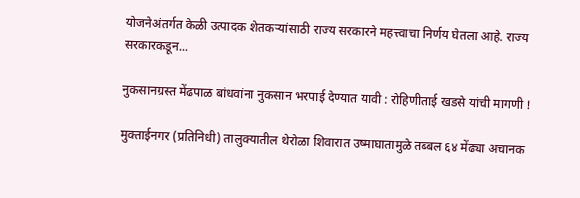योजनेअंतर्गत केळी उत्पादक शेतकऱ्यांसाठी राज्य सरकारने महत्त्वाचा निर्णय घेतला आहे. राज्य सरकारकडून...

नुकसानग्रस्त मेंढपाळ बांधवांना नुकसान भरपाई देण्यात यावी : रोहिणीताई खडसे यांची मागणी !

मुक्ताईनगर (प्रतिनिधी) तालुक्यातील थेरोळा शिवारात उष्माघातामुळे तब्बल ६४ मेंढ्या अचानक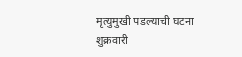मृत्युमुखी पडल्याची घटना शुक्रवारी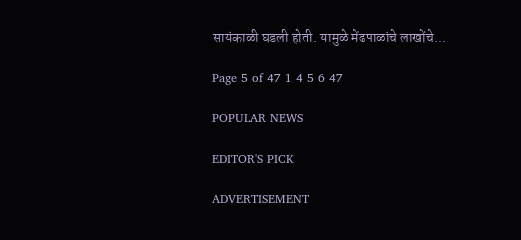सायंकाळी घडली होती. यामुळे मेंढपाळांचे लाखोंचे...

Page 5 of 47 1 4 5 6 47

POPULAR NEWS

EDITOR'S PICK

ADVERTISEMENT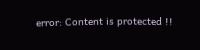error: Content is protected !!